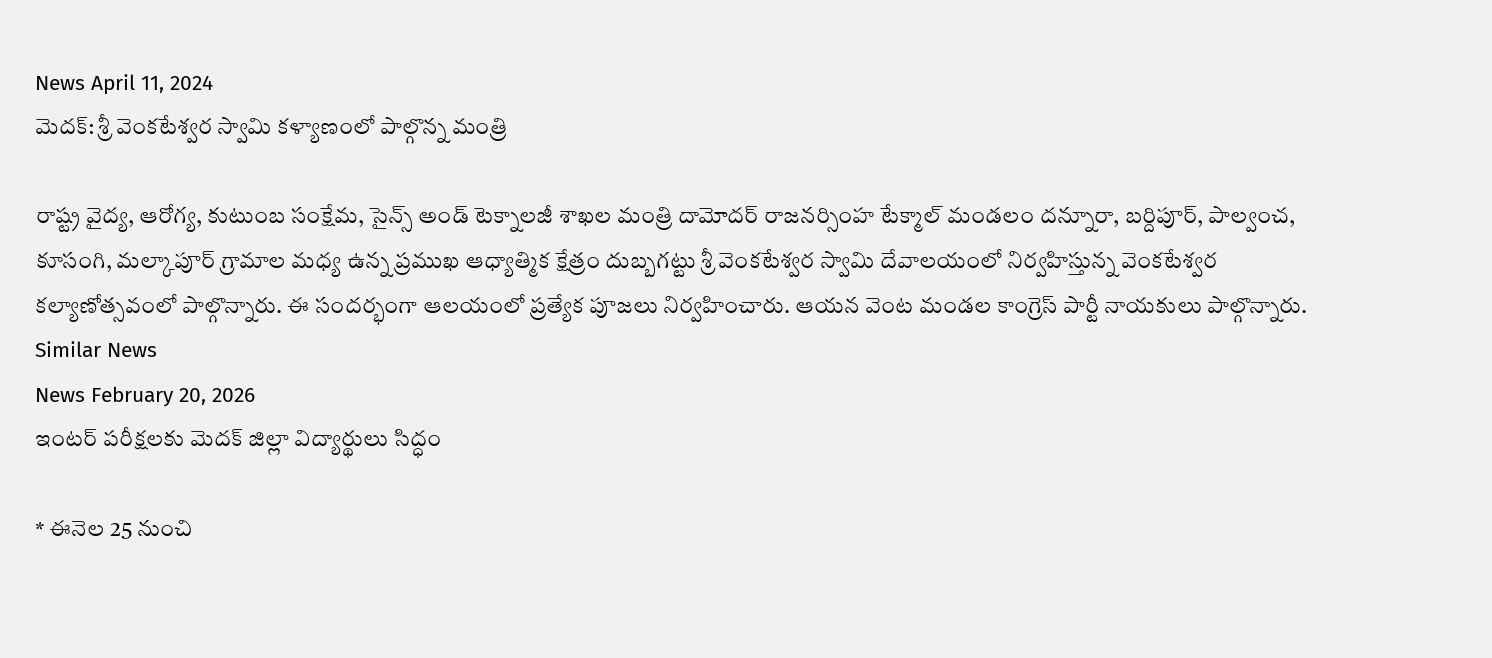News April 11, 2024
మెదక్: శ్రీ వెంకటేశ్వర స్వామి కళ్యాణంలో పాల్గొన్న మంత్రి

రాష్ట్ర వైద్య, ఆరోగ్య, కుటుంబ సంక్షేమ, సైన్స్ అండ్ టెక్నాలజీ శాఖల మంత్రి దామోదర్ రాజనర్సింహ టేక్మాల్ మండలం దన్నూరా, బర్దిపూర్, పాల్వంచ, కూసంగి, మల్కాపూర్ గ్రామాల మధ్య ఉన్న ప్రముఖ ఆధ్యాత్మిక క్షేత్రం దుబ్బగట్టు శ్రీ వెంకటేశ్వర స్వామి దేవాలయంలో నిర్వహిస్తున్న వెంకటేశ్వర కల్యాణోత్సవంలో పాల్గొన్నారు. ఈ సందర్భంగా ఆలయంలో ప్రత్యేక పూజలు నిర్వహించారు. ఆయన వెంట మండల కాంగ్రెస్ పార్టీ నాయకులు పాల్గొన్నారు.
Similar News
News February 20, 2026
ఇంటర్ పరీక్షలకు మెదక్ జిల్లా విద్యార్థులు సిద్ధం

* ఈనెల 25 నుంచి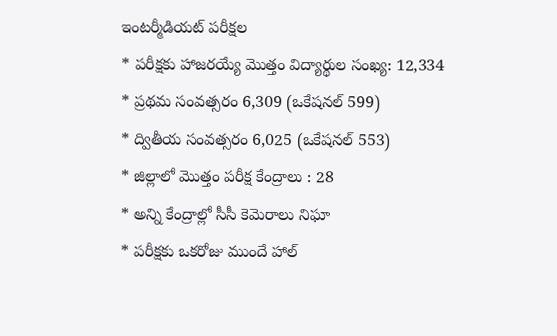ఇంటర్మీడియట్ పరీక్షల
* పరీక్షకు హాజరయ్యే మొత్తం విద్యార్థుల సంఖ్య: 12,334
* ప్రథమ సంవత్సరం 6,309 (ఒకేషనల్ 599)
* ద్వితీయ సంవత్సరం 6,025 (ఒకేషనల్ 553)
* జిల్లాలో మొత్తం పరీక్ష కేంద్రాలు : 28
* అన్ని కేంద్రాల్లో సీసీ కెమెరాలు నిఘా
* పరీక్షకు ఒకరోజు ముందే హాల్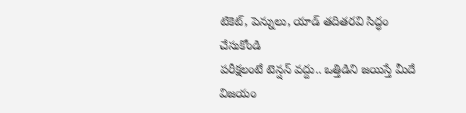టికెట్, పెన్నులు, యాడ్ తదితరవి సిద్ధం చేసుకోండి
పరీక్షలంటే టెన్షన్ వద్దు.. ఒత్తిడిని జయిస్తే మీదే విజయం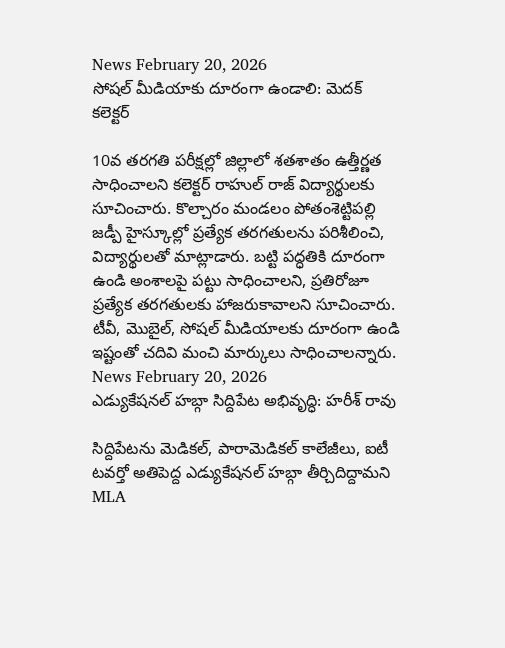News February 20, 2026
సోషల్ మీడియాకు దూరంగా ఉండాలి: మెదక్ కలెక్టర్

10వ తరగతి పరీక్షల్లో జిల్లాలో శతశాతం ఉత్తీర్ణత సాధించాలని కలెక్టర్ రాహుల్ రాజ్ విద్యార్థులకు సూచించారు. కొల్చారం మండలం పోతంశెట్టిపల్లి జడ్పీ హైస్కూల్లో ప్రత్యేక తరగతులను పరిశీలించి, విద్యార్థులతో మాట్లాడారు. బట్టి పద్ధతికి దూరంగా ఉండి అంశాలపై పట్టు సాధించాలని, ప్రతిరోజూ ప్రత్యేక తరగతులకు హాజరుకావాలని సూచించారు. టీవీ, మొబైల్, సోషల్ మీడియాలకు దూరంగా ఉండి ఇష్టంతో చదివి మంచి మార్కులు సాధించాలన్నారు.
News February 20, 2026
ఎడ్యుకేషనల్ హబ్గా సిద్దిపేట అభివృద్ధి: హరీశ్ రావు

సిద్దిపేటను మెడికల్, పారామెడికల్ కాలేజీలు, ఐటీ టవర్తో అతిపెద్ద ఎడ్యుకేషనల్ హబ్గా తీర్చిదిద్దామని MLA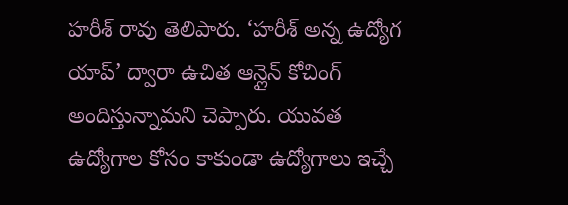హరీశ్ రావు తెలిపారు. ‘హరీశ్ అన్న ఉద్యోగ యాప్’ ద్వారా ఉచిత ఆన్లైన్ కోచింగ్ అందిస్తున్నామని చెప్పారు. యువత ఉద్యోగాల కోసం కాకుండా ఉద్యోగాలు ఇచ్చే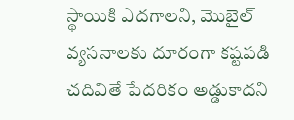స్థాయికి ఎదగాలని, మొబైల్ వ్యసనాలకు దూరంగా కష్టపడి చదివితే పేదరికం అడ్డుకాదని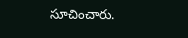సూచించారు.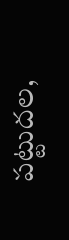పట్టుదల,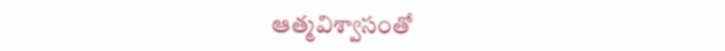ఆత్మవిశ్వాసంతో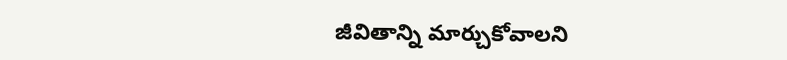జీవితాన్ని మార్చుకోవాలని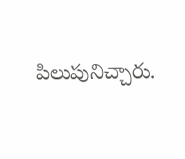పిలుపునిచ్చారు.